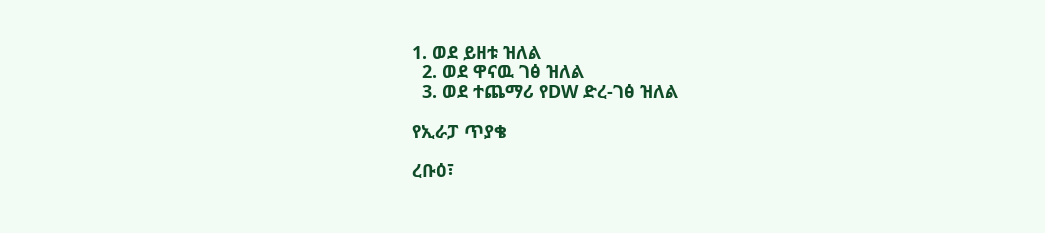1. ወደ ይዘቱ ዝለል
  2. ወደ ዋናዉ ገፅ ዝለል
  3. ወደ ተጨማሪ የDW ድረ-ገፅ ዝለል

የኢራፓ ጥያቄ

ረቡዕ፣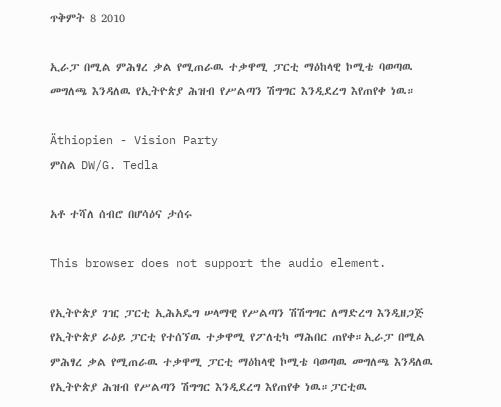ጥቅምት 8 2010

ኢራፓ በሚል ምሕፃረ ቃል የሚጠራዉ ተቃዋሚ ፓርቲ ማዕከላዊ ኮሚቴ ባወጣዉ መግለጫ እንዳለዉ የኢትዮጵያ ሕዝብ የሥልጣን ሽግግር እንዲደረግ እየጠየቀ ነዉ።

Äthiopien - Vision Party
ምስል DW/G. Tedla

አቶ ተሻለ ሰብሮ በሆሳዕና ታሰሩ

This browser does not support the audio element.

የኢትዮጵያ ገዢ ፓርቲ ኢሕአዴግ ሠላማዊ የሥልጣን ሽሽግግር ለማድረግ እንዲዘጋጅ የኢትዮጵያ ራዕይ ፓርቲ የተሰኘዉ ተቃዋሚ የፖለቲካ ማሕበር ጠየቀ።ኢራፓ በሚል ምሕፃረ ቃል የሚጠራዉ ተቃዋሚ ፓርቲ ማዕከላዊ ኮሚቴ ባወጣዉ መግለጫ እንዳለዉ የኢትዮጵያ ሕዝብ የሥልጣን ሽግግር እንዲደረግ እየጠየቀ ነዉ።ፓርቲዉ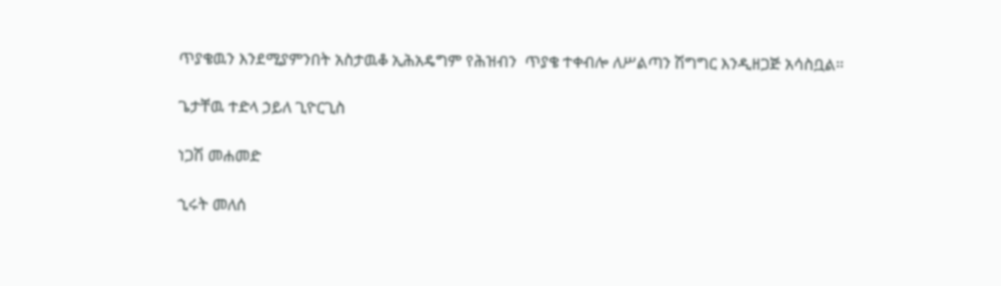ጥያቄዉን እንደሚያምንበት አስታዉቆ ኢሕአዴግም የሕዝብን  ጥያቄ ተቀብሎ ለሥልጣን ሽግግር እንዲዘጋጅ አሳስቧል።

ጌታቸዉ ተድላ ኃይለ ጊዮርጊስ

ነጋሽ መሐመድ

ኂሩት መለሰ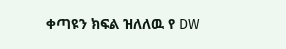ቀጣዩን ክፍል ዝለለዉ የ DW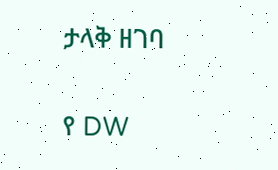ታላቅ ዘገባ

የ DW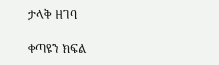ታላቅ ዘገባ

ቀጣዩን ክፍል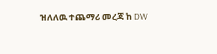ዝለለዉ ተጨማሪ መረጃ ከ DW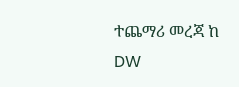ተጨማሪ መረጃ ከ DW